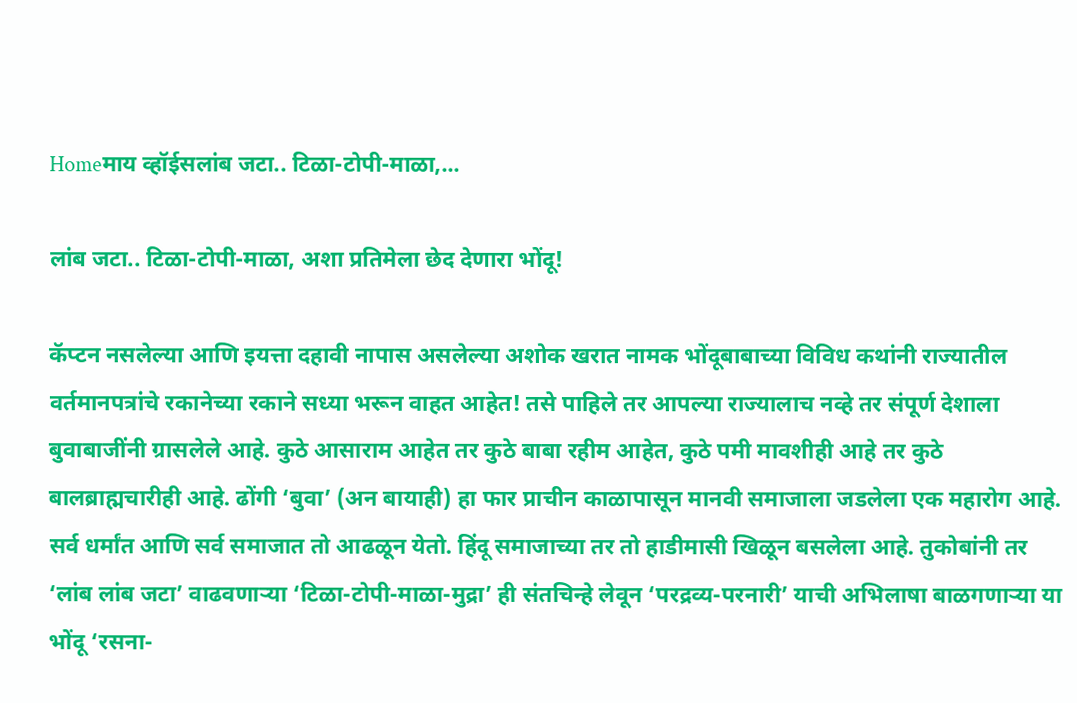Homeमाय व्हॉईसलांब जटा.. टिळा-टोपी-माळा,...

लांब जटा.. टिळा-टोपी-माळा, अशा प्रतिमेला छेद देणारा भोंदू!

कॅप्टन नसलेल्या आणि इयत्ता दहावी नापास असलेल्या अशोक खरात नामक भोंदूबाबाच्या विविध कथांनी राज्यातील वर्तमानपत्रांचे रकानेच्या रकाने सध्या भरून वाहत आहेत! तसे पाहिले तर आपल्या राज्यालाच नव्हे तर संपूर्ण देशाला बुवाबाजींनी ग्रासलेले आहे. कुठे आसाराम आहेत तर कुठे बाबा रहीम आहेत, कुठे पमी मावशीही आहे तर कुठे बालब्राह्मचारीही आहे. ढोंगी ‘बुवा’ (अन बायाही) हा फार प्राचीन काळापासून मानवी समाजाला जडलेला एक महारोग आहे. सर्व धर्मांत आणि सर्व समाजात तो आढळून येतो. हिंदू समाजाच्या तर तो हाडीमासी खिळून बसलेला आहे. तुकोबांनी तर ‘लांब लांब जटा’ वाढवणाऱ्या ‘टिळा-टोपी-माळा-मुद्रा’ ही संतचिन्हे लेवून ‘परद्रव्य-परनारी’ याची अभिलाषा बाळगणाऱ्या या भोंदू ‘रसना-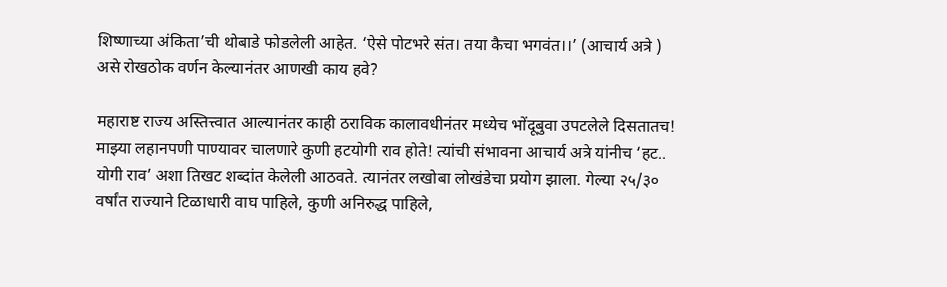शिष्णाच्या अंकिता’ची थोबाडे फोडलेली आहेत. ‘ऐसे पोटभरे संत। तया कैचा भगवंत।।’ (आचार्य अत्रे ) असे रोखठोक वर्णन केल्यानंतर आणखी काय हवे?

महाराष्ट राज्य अस्तित्त्वात आल्यानंतर काही ठराविक कालावधीनंतर मध्येच भोंदूबुवा उपटलेले दिसतातच! माझ्या लहानपणी पाण्यावर चालणारे कुणी हटयोगी राव होते! त्यांची संभावना आचार्य अत्रे यांनीच ‘हट.. योगी राव’ अशा तिखट शब्दांत केलेली आठवते. त्यानंतर लखोबा लोखंडेचा प्रयोग झाला. गेल्या २५/३० वर्षांत राज्याने टिळाधारी वाघ पाहिले, कुणी अनिरुद्ध पाहिले,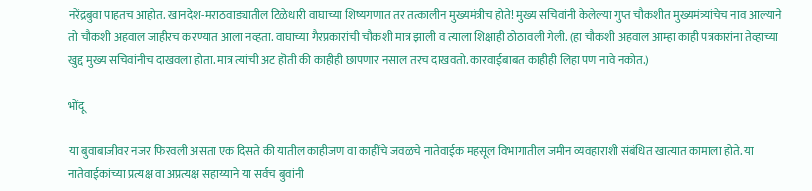नरेंद्रबुवा पाहतच आहोत. खानदेश-मराठवाड्यातील टिळेधारी वाघाच्या शिष्यगणात तर तत्कालीन मुख्यमंत्रीच होते! मुख्य सचिवांनी केलेल्या गुप्त चौकशीत मुख्यमंत्र्यांचेच नाव आल्याने तो चौकशी अहवाल जाहीरच करण्यात आला नव्हता. वाघाच्या गैरप्रकारांची चौकशी मात्र झाली व त्याला शिक्षाही ठोठावली गेली. (हा चौकशी अहवाल आम्हा काही पत्रकारांना तेव्हाच्या खुद्द मुख्य सचिवांनीच दाखवला होता. मात्र त्यांची अट हॊती की काहीही छापणार नसाल तरच दाखवतो. कारवाईबाबत काहीही लिहा पण नावे नकोत.)

भोंदू

या बुवाबाजीवर नजर फिरवली असता एक दिसते की यातील काहीजण वा काहींचे जवळचे नातेवाईक महसूल विभागातील जमीन व्यवहाराशी संबंधित खात्यात कामाला होते. या नातेवाईकांच्या प्रत्यक्ष वा अप्रत्यक्ष सहाय्याने या सर्वच बुवांनी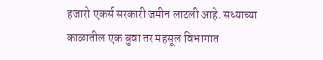हजारो एकर्स सरकारी जमीन लाटली आहे. सध्याच्या काळातील एक बुवा तर महसूल विभागात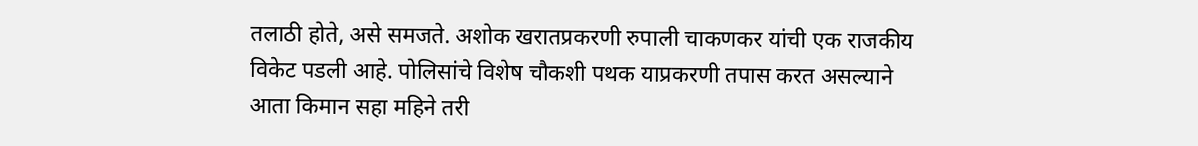तलाठी होते, असे समजते. अशोक खरातप्रकरणी रुपाली चाकणकर यांची एक राजकीय विकेट पडली आहे. पोलिसांचे विशेष चौकशी पथक याप्रकरणी तपास करत असल्याने आता किमान सहा महिने तरी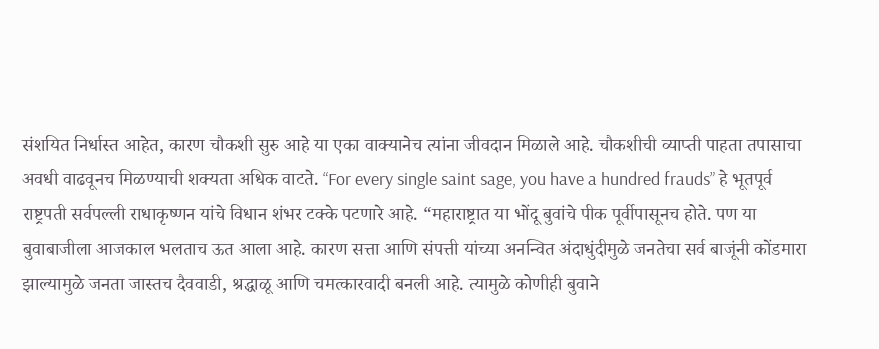संशयित निर्धास्त आहेत, कारण चौकशी सुरु आहे या एका वाक्यानेच त्यांना जीवदान मिळाले आहे. चौकशीची व्याप्ती पाहता तपासाचा अवधी वाढवूनच मिळण्याची शक्यता अधिक वाटते. “For every single saint sage, you have a hundred frauds” हे भूतपूर्व राष्ट्रपती सर्वपल्ली राधाकृष्णन यांचे विधान शंभर टक्के पटणारे आहे. “महाराष्ट्रात या भोंदू बुवांचे पीक पूर्वीपासूनच होते. पण या बुवाबाजीला आजकाल भलताच ऊत आला आहे. कारण सत्ता आणि संपत्ती यांच्या अनन्वित अंदाधुंदीमुळे जनतेचा सर्व बाजूंनी कोंडमारा झाल्यामुळे जनता जास्तच दैववाडी, श्रद्धाळू आणि चमत्कारवादी बनली आहे. त्यामुळे कोणीही बुवाने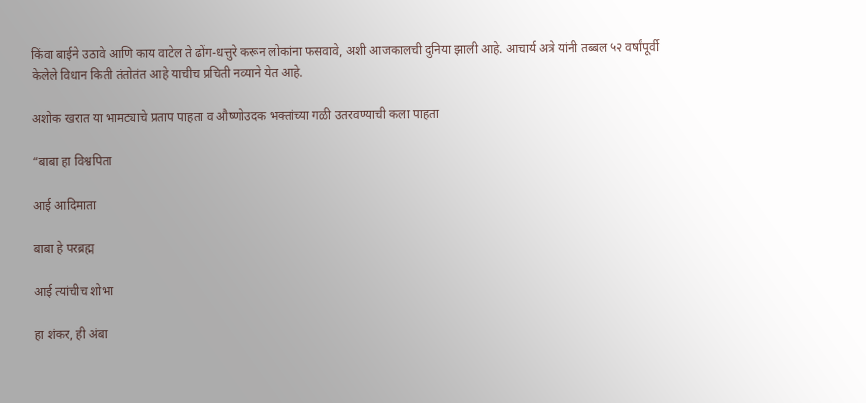किंवा बाईने उठावे आणि काय वाटेल ते ढोंग-धत्तुरे करून लोकांना फसवावे, अशी आजकालची दुनिया झाली आहे. आचार्य अत्रे यांनी तब्बल ५२ वर्षांपूर्वी केलेले विधान किती तंतोतंत आहे याचीच प्रचिती नव्याने येत आहे.

अशोक खरात या भामट्याचे प्रताप पाहता व औष्णोउदक भक्तांच्या गळी उतरवण्याची कला पाहता

“बाबा हा विश्वपिता

आई आदिमाता

बाबा हे परब्रह्म

आई त्यांचीच शोभा

हा शंकर, ही अंबा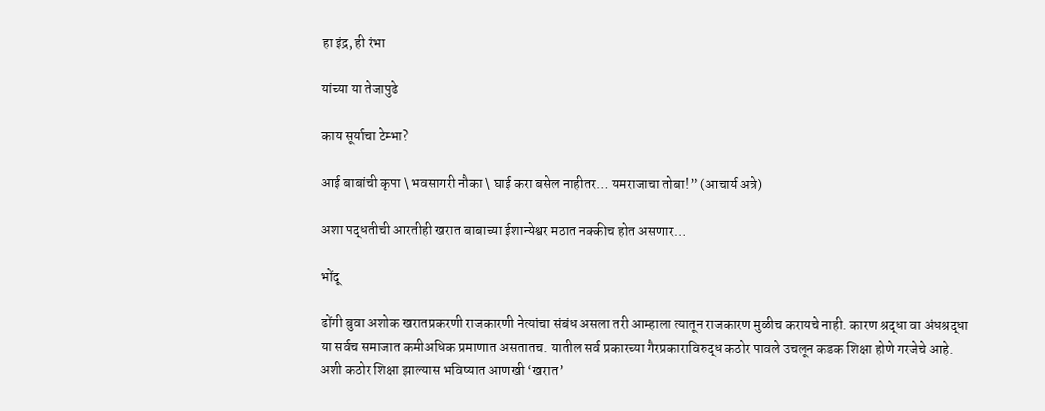हा इंद्र, ही रंभा

यांच्या या तेजापुढे

काय सूर्याचा टेम्भा?

आई बाबांची कृपा \ भवसागरी नौका \ घाई करा बसेल नाहीतर… यमराजाचा तोबा!” (आचार्य अत्रे)

अशा पद्धतीची आरतीही खरात बाबाच्या ईशान्येश्वर मठात नक्कीच होत असणार…

भोंदू

ढोंगी बुवा अशोक खरातप्रकरणी राजकारणी नेत्यांचा संबंध असला तरी आम्हाला त्यातून राजकारण मुळीच करायचे नाही. कारण श्रद्धा वा अंधश्रद्धा या सर्वच समाजात कमीअधिक प्रमाणात असतातच. यातील सर्व प्रकारच्या गैरप्रकाराविरुद्ध कठोर पावले उचलून कडक शिक्षा होणे गरजेचे आहे. अशी कठोर शिक्षा झाल्यास भविष्यात आणखी ‘खरात’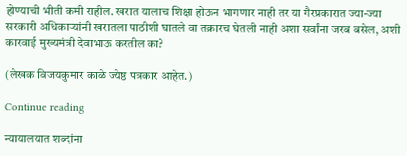होण्याची भीती कमी राहील. खरात यालाच शिक्षा होऊन भागणार नाही तर या गैरप्रकारात ज्या-ज्या सरकारी अधिकाऱ्यांनी खरातला पाठीशी घातले वा तक्रारच घेतली नाही अशा सर्वांना जरब बसेल, अशी कारवाई मुख्यमंत्री देवाभाऊ करतील का?

(लेखक विजयकुमार काळे ज्येष्ठ पत्रकार आहेत.)

Continue reading

न्यायालयात शब्दांना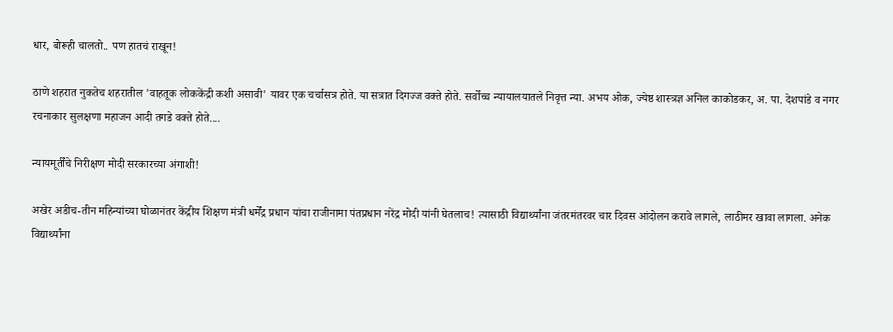धार, बोरूही चालतो.. पण हातचं राखून!

ठाणे शहरात नुकतेच शहरातील 'वाहतूक लोककेंद्री कशी असावी' यावर एक चर्चासत्र होते. या सत्रात दिगज्ज वक्ते होते. सर्वोच्च न्यायालयातले निवृत्त न्या. अभय ओक, ज्येष्ठ शास्त्रज्ञ अनिल काकोडकर, अ. पा. देशपांडे व नगर रचनाकार सुलक्षणा महाजन आदी तगडे वक्ते होते....

न्यायमूर्तींचे निरीक्षण मोदी सरकारच्या अंगाशी!

अखेर अडीच-तीन महिन्यांच्या घोळानंतर केंद्रीय शिक्षण मंत्री धर्मेंद्र प्रधान यांचा राजीनामा पंतप्रधान नरेंद्र मोदी यांनी घेतलाच! त्यासाठी विद्यार्थ्यांना जंतरमंतरवर चार दिवस आंदोलन करावे लागले, लाठीमर खावा लागला. अनेक विद्यार्थ्यांना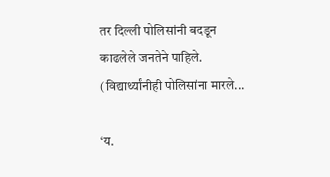तर दिल्ली पोलिसांनी बदडून काढलेले जनतेने पाहिले. (विद्यार्थ्यांनीही पोलिसांना मारले...

‘य.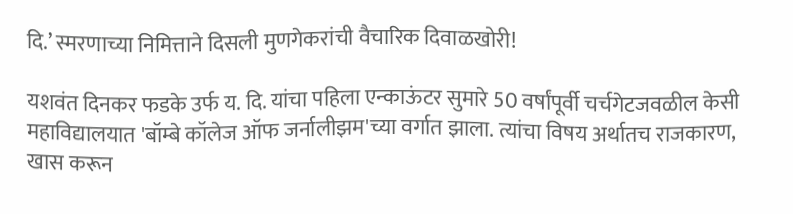दि.’ स्मरणाच्या निमित्ताने दिसली मुणगेकरांची वैचारिक दिवाळखोरी!

यशवंत दिनकर फडके उर्फ य. दि. यांचा पहिला एन्काऊंटर सुमारे 50 वर्षांपूर्वी चर्चगेटजवळील केसी महाविद्यालयात 'बॉम्बे कॉलेज ऑफ जर्नालीझम'च्या वर्गात झाला. त्यांचा विषय अर्थातच राजकारण, खास करून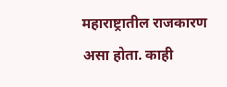महाराष्ट्रातील राजकारण असा होता. काही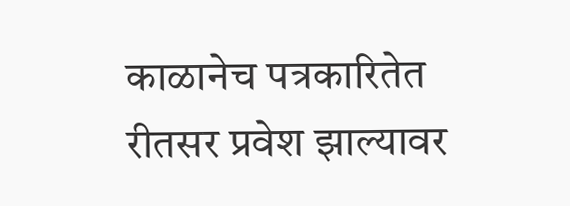काळानेच पत्रकारितेत रीतसर प्रवेश झाल्यावर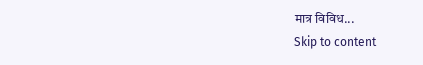मात्र विविध...
Skip to content